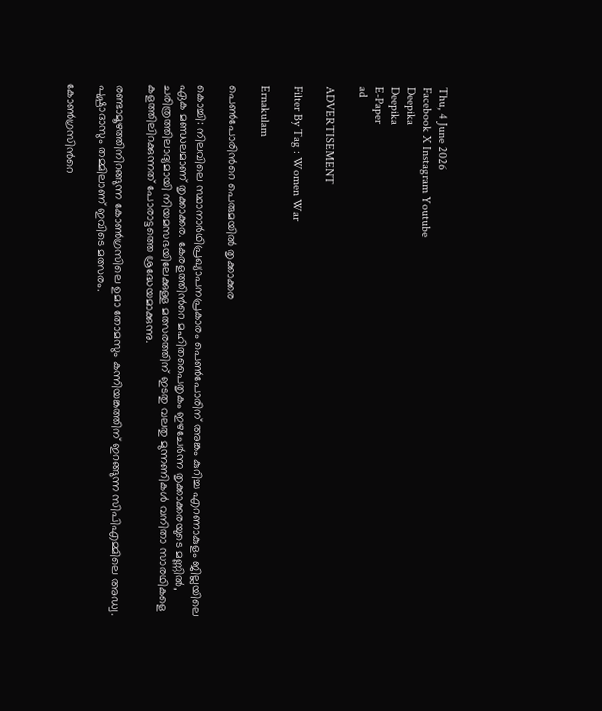Thu, 4 June 2026
Facebook X Instagram Youtube
Deepika
Deepika
E-Paper
ad

ADVERTISEMENT

Filter By Tag : Women War

Ernakulam

പെണ്‍പോരിന്‍റെ പെരുമയിൽ തൃക്കാക്കര

കൊച്ചി: നിലവിലെ സ്ഥാനാർഥിപ്രഖ്യാപനപ്രകാരം പെൺപോരിന് അങ്കം കുറിച്ച എറണാകുളം ജില്ലയിലെ ഏക മണ്ഡലമാണ് തൃക്കാക്കര. കേരളത്തിന്‍റെ മഹിതപൈതൃകം ഇഴചേർന്ന തൃക്കാക്കരയുടെ മണ്ണിൽ, ചരിത്രത്തിലാദ്യമായി നിയമസഭയിലേക്കുള്ള മത്സരത്തിന് ഇടതു വലതു മുന്നണികൾ വനിതാ സാരഥികളെ കളത്തിലിറക്കുന്നത് പോരാട്ടത്തെ ശ്രദ്ധേയമാക്കുന്നു.

രണ്ടാമൂഴത്തിനിറങ്ങുന്ന കോണ്‍ഗ്രസിലെ ഉമാ തോമസും കന്നിയങ്കത്തിന് ഇറങ്ങുന്ന സിപിഎമ്മിലെ അഡ്വ. പുഷ്പാദാസും തമ്മിലാണ് ഇവിടെ മത്സരം.

കോണ്‍ഗ്രസിന്‍റെ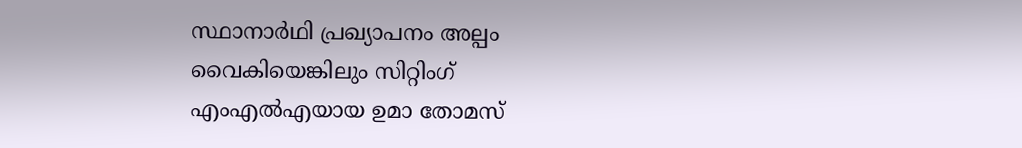സ്ഥാനാര്‍ഥി പ്രഖ്യാപനം അല്പം വൈകിയെങ്കിലും സിറ്റിംഗ് എംഎല്‍എയായ ഉമാ തോമസ്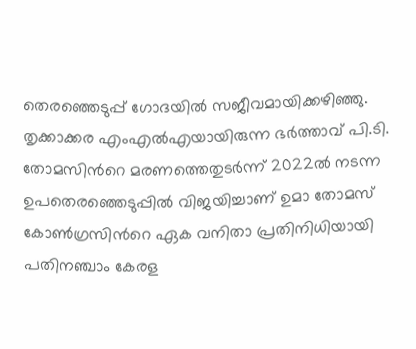തെരഞ്ഞെടുപ്പ് ഗോദയില്‍ സജീവമായിക്കഴിഞ്ഞു. തൃക്കാക്കര എംഎല്‍എയായിരുന്ന ഭര്‍ത്താവ് പി.ടി. തോമസിന്‍റെ മരണത്തെതുടര്‍ന്ന് 2022ല്‍ നടന്ന ഉപതെരഞ്ഞെടുപ്പില്‍ വിജയിച്ചാണ് ഉമാ തോമസ് കോണ്‍ഗ്രസിന്‍റെ ഏക വനിതാ പ്രതിനിധിയായി പതിനഞ്ചാം കേരള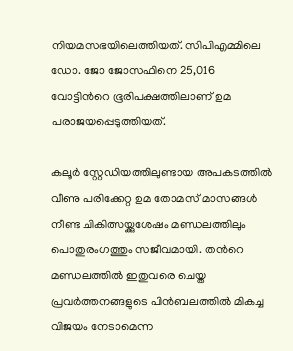നിയമസഭയിലെത്തിയത്. സിപിഎമ്മിലെ ഡോ. ജോ ജോസഫിനെ 25,016 വോട്ടിന്‍റെ ഭൂരിപക്ഷത്തിലാണ് ഉമ പരാജയപ്പെടുത്തിയത്.

കലൂർ സ്റ്റേഡിയത്തിലുണ്ടായ അപകടത്തിൽ വീണു പരിക്കേറ്റ ഉമ തോമസ് മാസങ്ങൾ നീണ്ട ചികിത്സയ്ക്കുശേഷം മണ്ഡലത്തിലും പൊതുരംഗത്തും സജീവമായി. തന്‍റെ മണ്ഡലത്തില്‍ ഇതുവരെ ചെയ്ത പ്രവര്‍ത്തനങ്ങളുടെ പിന്‍ബലത്തില്‍ മികച്ച വിജയം നേടാമെന്ന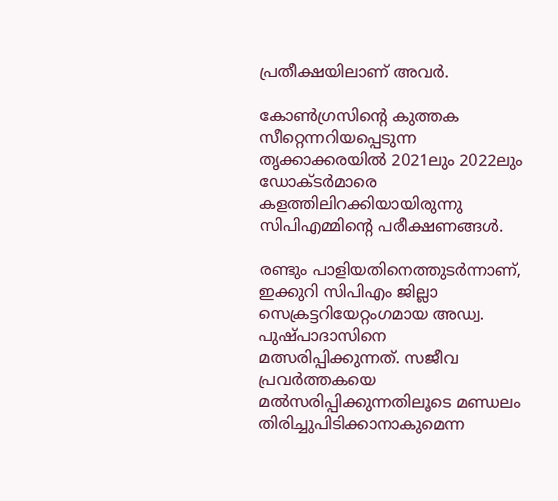പ്രതീക്ഷയിലാണ് അവർ.

കോൺഗ്രസിന്‍റെ കുത്തക സീറ്റെന്നറിയപ്പെടുന്ന തൃക്കാക്കരയിൽ 2021ലും 2022ലും ഡോക്ടർമാരെ കളത്തിലിറക്കിയായിരുന്നു സിപിഎമ്മിന്‍റെ പരീക്ഷണങ്ങൾ.

രണ്ടും പാളിയതിനെത്തുടർന്നാണ്, ഇക്കുറി സിപിഎം ജില്ലാ സെക്രട്ടറിയേറ്റംഗമായ അഡ്വ. പുഷ്പാദാസിനെ മത്സരിപ്പിക്കുന്നത്. സജീവ പ്രവർത്തകയെ മൽസരിപ്പിക്കുന്നതിലൂടെ മണ്ഡലം തിരിച്ചുപിടിക്കാനാകുമെന്ന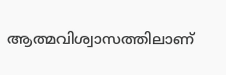ആത്മവിശ്വാസത്തിലാണ്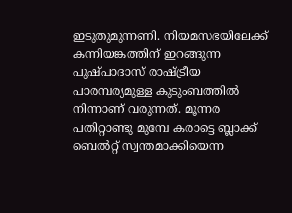ഇടുതുമുന്നണി. നിയമസഭയിലേക്ക് കന്നിയങ്കത്തിന് ഇറങ്ങുന്ന പുഷ്പാദാസ് രാഷ്ട്രീയ പാരമ്പര്യമുള്ള കുടുംബത്തിൽ നിന്നാണ് വരുന്നത്. മൂന്നര പതിറ്റാണ്ടു മുമ്പേ കരാട്ടെ ബ്ലാക്ക് ബെല്‍റ്റ് സ്വന്തമാക്കിയെന്ന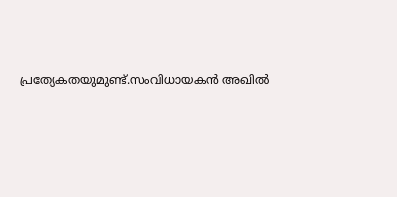പ്രത്യേകതയുമുണ്ട്.സംവിധായകൻ അഖിൽ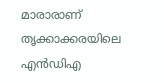മാരാരാണ് തൃക്കാക്കരയിലെ എൻഡിഎ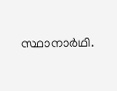സ്ഥാനാർഥി.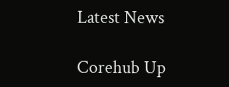Latest News

Corehub Up